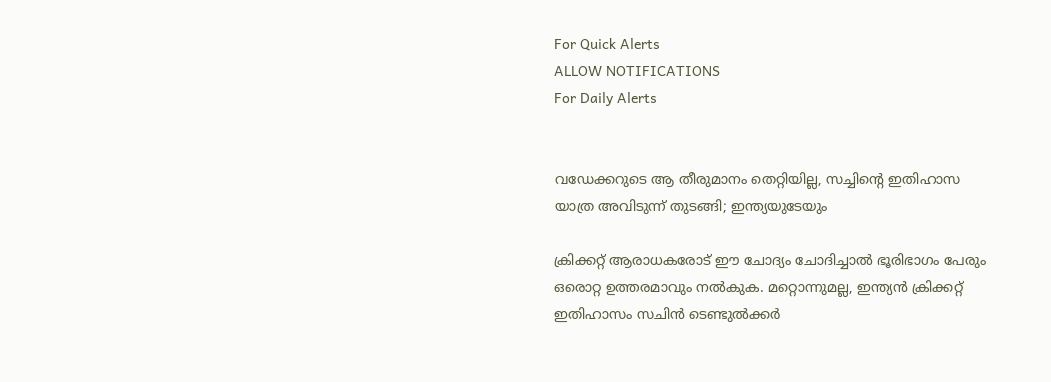For Quick Alerts
ALLOW NOTIFICATIONS
For Daily Alerts


വഡേക്കറുടെ ആ തീരുമാനം തെറ്റിയില്ല, സച്ചിന്റെ ഇതിഹാസ യാത്ര അവിടുന്ന് തുടങ്ങി; ഇന്ത്യയുടേയും

ക്രിക്കറ്റ് ആരാധകരോട് ഈ ചോദ്യം ചോദിച്ചാല്‍ ഭൂരിഭാഗം പേരും ഒരൊറ്റ ഉത്തരമാവും നല്‍കുക. മറ്റൊന്നുമല്ല, ഇന്ത്യന്‍ ക്രിക്കറ്റ് ഇതിഹാസം സചിന്‍ ടെണ്ടുല്‍ക്കര്‍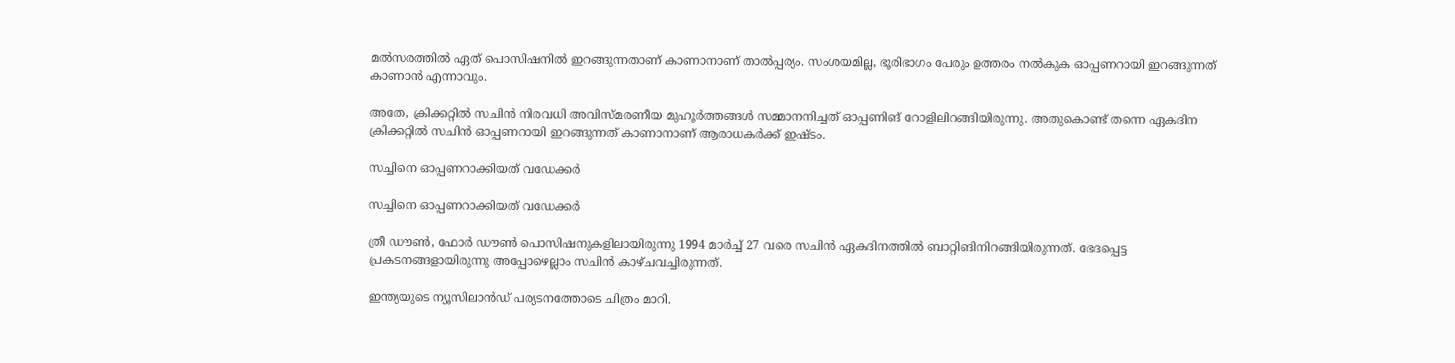മല്‍സരത്തില്‍ ഏത് പൊസിഷനില്‍ ഇറങ്ങുന്നതാണ് കാണാനാണ് താല്‍പ്പര്യം. സംശയമില്ല, ഭൂരിഭാഗം പേരും ഉത്തരം നല്‍കുക ഓപ്പണറായി ഇറങ്ങുന്നത് കാണാന്‍ എന്നാവും.

അതേ, ക്രിക്കറ്റില്‍ സചിന്‍ നിരവധി അവിസ്മരണീയ മുഹൂര്‍ത്തങ്ങള്‍ സമ്മാനനിച്ചത് ഓപ്പണിങ് റോളിലിറങ്ങിയിരുന്നു. അതുകൊണ്ട് തന്നെ ഏകദിന ക്രിക്കറ്റില്‍ സചിന്‍ ഓപ്പണറായി ഇറങ്ങുന്നത് കാണാനാണ് ആരാധകര്‍ക്ക് ഇഷ്ടം.

സച്ചിനെ ഓപ്പണറാക്കിയത് വഡേക്കര്‍

സച്ചിനെ ഓപ്പണറാക്കിയത് വഡേക്കര്‍

ത്രീ ഡൗണ്‍, ഫോര്‍ ഡൗണ്‍ പൊസിഷനുകളിലായിരുന്നു 1994 മാര്‍ച്ച് 27 വരെ സചിന്‍ ഏകദിനത്തില്‍ ബാറ്റിങിനിറങ്ങിയിരുന്നത്. ഭേദപ്പെട്ട പ്രകടനങ്ങളായിരുന്നു അപ്പോഴെല്ലാം സചിന്‍ കാഴ്ചവച്ചിരുന്നത്.

ഇന്ത്യയുടെ ന്യൂസിലാന്‍ഡ് പര്യടനത്തോടെ ചിത്രം മാറി.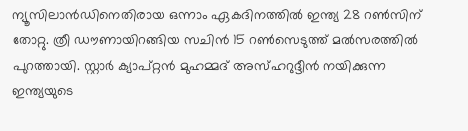ന്യൂസിലാന്‍ഡിനെതിരായ ഒന്നാം ഏകദിനത്തില്‍ ഇന്ത്യ 28 റണ്‍സിന് തോറ്റു. ത്രീ ഡൗണായിറങ്ങിയ സചിന്‍ 15 റണ്‍സെടുത്ത് മല്‍സരത്തില്‍ പുറത്തായി. സ്റ്റാര്‍ ക്യാപ്റ്റന്‍ മുഹമ്മദ് അസ്ഹറുദ്ദീന്‍ നയിക്കുന്ന ഇന്ത്യയുടെ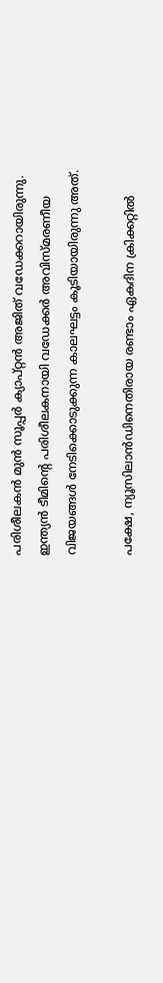പരിശീലകന്‍ മുന്‍ സൂപ്പര്‍ ക്യാപ്റ്റന്‍ അജിത് വഡേക്കറായിരുന്നു. ഇന്ത്യന്‍ ടീമിന്റെ പരിശീലകനായി വഡേക്കര്‍ അവിസ്മരണീയ വിജയങ്ങള്‍ നേടിക്കൊടുക്കുന്ന കാലഘട്ടം കൂടിയായിരുന്നു അത്.

പക്ഷേ, ന്യൂസിലാന്‍ഡിനെതിരായ രണ്ടാം ഏകദിന ക്രിക്കറ്റില്‍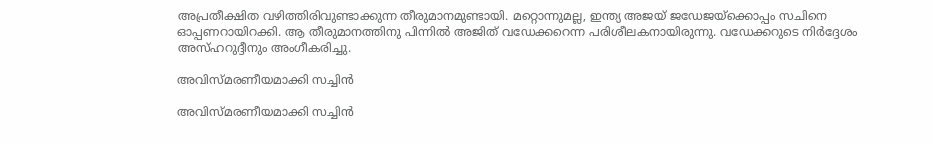അപ്രതീക്ഷിത വഴിത്തിരിവുണ്ടാക്കുന്ന തീരുമാനമുണ്ടായി. മറ്റൊന്നുമല്ല, ഇന്ത്യ അജയ് ജഡേജയ്‌ക്കൊപ്പം സചിനെ ഓപ്പണറായിറക്കി. ആ തീരുമാനത്തിനു പിന്നില്‍ അജിത് വഡേക്കറെന്ന പരിശീലകനായിരുന്നു. വഡേക്കറുടെ നിര്‍ദ്ദേശം അസ്ഹറുദ്ദീനും അംഗീകരിച്ചു.

അവിസ്മരണീയമാക്കി സച്ചിന്‍

അവിസ്മരണീയമാക്കി സച്ചിന്‍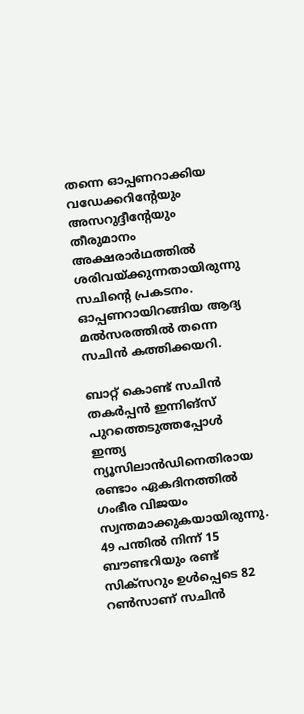തന്നെ ഓപ്പണറാക്കിയ വഡേക്കറിന്റേയും അസറുദ്ദീന്റേയും തീരുമാനം അക്ഷരാര്‍ഥത്തില്‍ ശരിവയ്ക്കുന്നതായിരുന്നു സചിന്റെ പ്രകടനം. ഓപ്പണറായിറങ്ങിയ ആദ്യ മല്‍സരത്തില്‍ തന്നെ സചിന്‍ കത്തിക്കയറി.

ബാറ്റ് കൊണ്ട് സചിന്‍ തകര്‍പ്പന്‍ ഇന്നിങ്‌സ് പുറത്തെടുത്തപ്പോള്‍ ഇന്ത്യ ന്യൂസിലാന്‍ഡിനെതിരായ രണ്ടാം ഏകദിനത്തില്‍ ഗംഭീര വിജയം സ്വന്തമാക്കുകയായിരുന്നു. 49 പന്തില്‍ നിന്ന് 15 ബൗണ്ടറിയും രണ്ട് സിക്‌സറും ഉള്‍പ്പെടെ 82 റണ്‍സാണ് സചിന്‍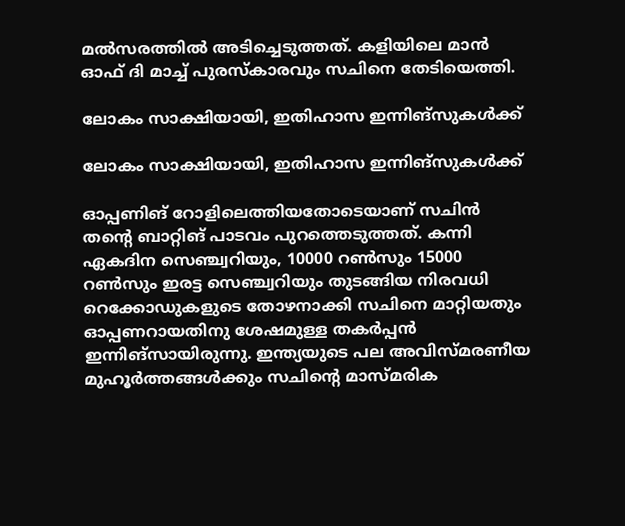മല്‍സരത്തില്‍ അടിച്ചെടുത്തത്. കളിയിലെ മാന്‍ ഓഫ് ദി മാച്ച് പുരസ്‌കാരവും സചിനെ തേടിയെത്തി.

ലോകം സാക്ഷിയായി, ഇതിഹാസ ഇന്നിങ്‌സുകള്‍ക്ക്

ലോകം സാക്ഷിയായി, ഇതിഹാസ ഇന്നിങ്‌സുകള്‍ക്ക്

ഓപ്പണിങ് റോളിലെത്തിയതോടെയാണ് സചിന്‍ തന്റെ ബാറ്റിങ് പാടവം പുറത്തെടുത്തത്. കന്നി ഏകദിന സെഞ്ച്വറിയും, 10000 റണ്‍സും 15000 റണ്‍സും ഇരട്ട സെഞ്ച്വറിയും തുടങ്ങിയ നിരവധി റെക്കോഡുകളുടെ തോഴനാക്കി സചിനെ മാറ്റിയതും ഓപ്പണറായതിനു ശേഷമുള്ള തകര്‍പ്പന്‍ ഇന്നിങ്‌സായിരുന്നു. ഇന്ത്യയുടെ പല അവിസ്മരണീയ മുഹൂര്‍ത്തങ്ങള്‍ക്കും സചിന്റെ മാസ്മരിക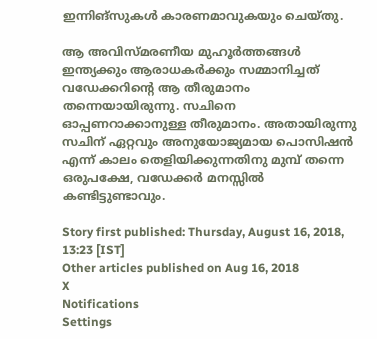ഇന്നിങ്‌സുകള്‍ കാരണമാവുകയും ചെയ്തു.

ആ അവിസ്മരണീയ മുഹൂര്‍ത്തങ്ങള്‍ ഇന്ത്യക്കും ആരാധകര്‍ക്കും സമ്മാനിച്ചത് വഡേക്കറിന്റെ ആ തീരുമാനം തന്നെയായിരുന്നു. സചിനെ ഓപ്പണറാക്കാനുള്ള തീരുമാനം. അതായിരുന്നു സചിന് ഏറ്റവും അനുയോജ്യമായ പൊസിഷന്‍ എന്ന് കാലം തെളിയിക്കുന്നതിനു മുമ്പ് തന്നെ ഒരുപക്ഷേ, വഡേക്കര്‍ മനസ്സില്‍ കണ്ടിട്ടുണ്ടാവും.

Story first published: Thursday, August 16, 2018, 13:23 [IST]
Other articles published on Aug 16, 2018
X
Notifications
Settings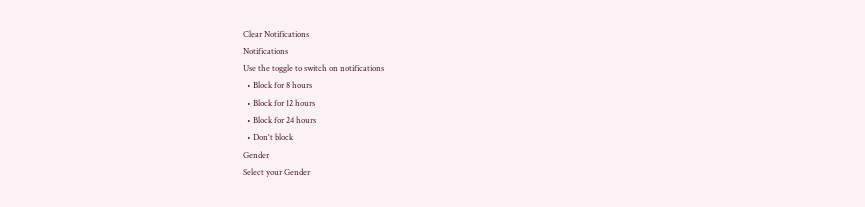Clear Notifications
Notifications
Use the toggle to switch on notifications
  • Block for 8 hours
  • Block for 12 hours
  • Block for 24 hours
  • Don't block
Gender
Select your Gender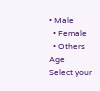• Male
  • Female
  • Others
Age
Select your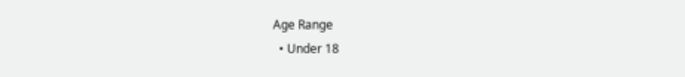Age Range
  • Under 18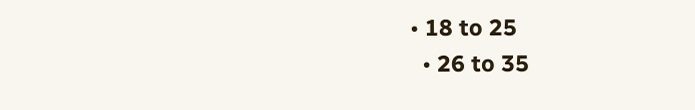• 18 to 25
  • 26 to 35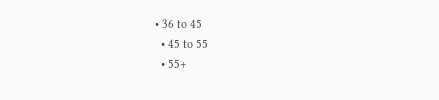• 36 to 45
  • 45 to 55
  • 55+